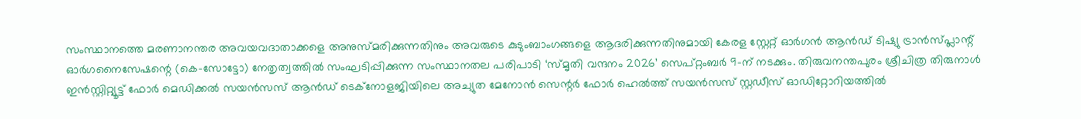സംസ്ഥാനത്തെ മരണാനന്തര അവയവദാതാക്കളെ അനുസ്മരിക്കുന്നതിനും അവരുടെ കുടുംബാംഗങ്ങളെ ആദരിക്കുന്നതിനുമായി കേരള സ്റ്റേറ്റ് ഓർഗൻ ആൻഡ് ടിഷ്യു ട്രാൻസ്പ്ലാന്റ് ഓർഗനൈസേഷന്റെ (കെ-സോട്ടോ) നേതൃത്വത്തിൽ സംഘടിപ്പിക്കുന്ന സംസ്ഥാനതല പരിപാടി ‘സ്മൃതി വന്ദനം 2026’ സെപ്റ്റംബർ 9-ന് നടക്കും. തിരുവനന്തപുരം ശ്രീചിത്ര തിരുനാൾ ഇൻസ്റ്റിറ്റ്യൂട്ട് ഫോർ മെഡിക്കൽ സയൻസസ് ആൻഡ് ടെക്നോളജിയിലെ അച്യുത മേനോൻ സെന്റർ ഫോർ ഹെൽത്ത് സയൻസസ് സ്റ്റഡീസ് ഓഡിറ്റോറിയത്തിൽ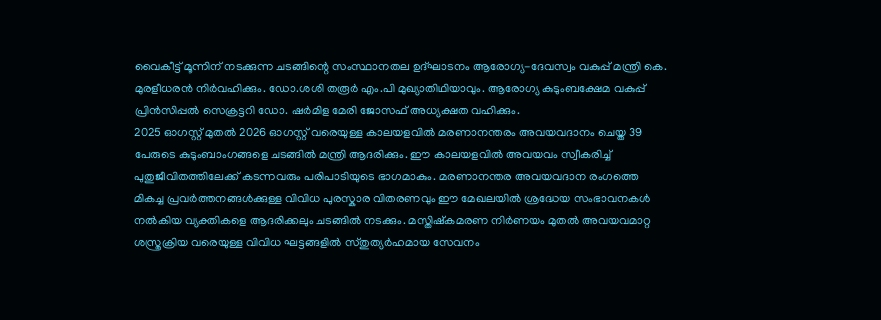വൈകീട്ട് മൂന്നിന് നടക്കുന്ന ചടങ്ങിന്റെ സംസ്ഥാനതല ഉദ്ഘാടനം ആരോഗ്യ-ദേവസ്വം വകുപ്പ് മന്ത്രി കെ. മുരളീധരൻ നിർവഹിക്കും. ഡോ.ശശി തരൂർ എം.പി മുഖ്യാതിഥിയാവും. ആരോഗ്യ കുടുംബക്ഷേമ വകുപ്പ് പ്രിൻസിപ്പൽ സെക്രട്ടറി ഡോ. ഷർമിള മേരി ജോസഫ് അധ്യക്ഷത വഹിക്കും.
2025 ഓഗസ്റ്റ് മുതൽ 2026 ഓഗസ്റ്റ് വരെയുള്ള കാലയളവിൽ മരണാനന്തരം അവയവദാനം ചെയ്ത 39 പേരുടെ കുടുംബാംഗങ്ങളെ ചടങ്ങിൽ മന്ത്രി ആദരിക്കും. ഈ കാലയളവിൽ അവയവം സ്വീകരിച്ച് പുതുജീവിതത്തിലേക്ക് കടന്നവരും പരിപാടിയുടെ ഭാഗമാകും. മരണാനന്തര അവയവദാന രംഗത്തെ മികച്ച പ്രവർത്തനങ്ങൾക്കുള്ള വിവിധ പുരസ്കാര വിതരണവും ഈ മേഖലയിൽ ശ്രദ്ധേയ സംഭാവനകൾ നൽകിയ വ്യക്തികളെ ആദരിക്കലും ചടങ്ങിൽ നടക്കും. മസ്തിഷ്കമരണ നിർണയം മുതൽ അവയവമാറ്റ ശസ്ത്രക്രിയ വരെയുള്ള വിവിധ ഘട്ടങ്ങളിൽ സ്തുത്യർഹമായ സേവനം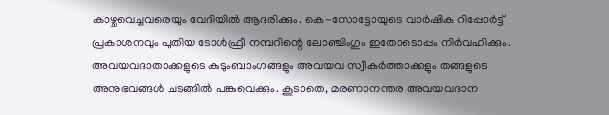കാഴ്ചവെച്ചവരെയും വേദിയിൽ ആദരിക്കും. കെ-സോട്ടോയുടെ വാർഷിക റിപ്പോർട്ട് പ്രകാശനവും പുതിയ ടോൾഫ്രീ നമ്പറിന്റെ ലോഞ്ചിംഗും ഇതോടൊപ്പം നിർവഹിക്കും. അവയവദാതാക്കളുടെ കുടുംബാംഗങ്ങളും അവയവ സ്വീകർത്താക്കളും തങ്ങളുടെ അനുഭവങ്ങൾ ചടങ്ങിൽ പങ്കുവെക്കും. കൂടാതെ, മരണാനന്തര അവയവദാന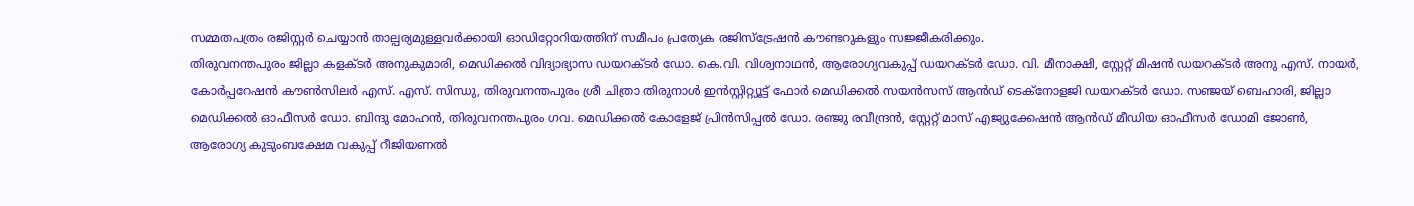സമ്മതപത്രം രജിസ്റ്റർ ചെയ്യാൻ താല്പര്യമുള്ളവർക്കായി ഓഡിറ്റോറിയത്തിന് സമീപം പ്രത്യേക രജിസ്ട്രേഷൻ കൗണ്ടറുകളും സജ്ജീകരിക്കും.
തിരുവനന്തപുരം ജില്ലാ കളക്ടർ അനുകുമാരി, മെഡിക്കൽ വിദ്യാഭ്യാസ ഡയറക്ടർ ഡോ. കെ.വി. വിശ്വനാഥൻ, ആരോഗ്യവകുപ്പ് ഡയറക്ടർ ഡോ. വി. മീനാക്ഷി, സ്റ്റേറ്റ് മിഷൻ ഡയറക്ടർ അനു എസ്. നായർ, കോർപ്പറേഷൻ കൗൺസിലർ എസ്. എസ്. സിന്ധു, തിരുവനന്തപുരം ശ്രീ ചിത്രാ തിരുനാൾ ഇൻസ്റ്റിറ്റ്യൂട്ട് ഫോർ മെഡിക്കൽ സയൻസസ് ആൻഡ് ടെക്നോളജി ഡയറക്ടർ ഡോ. സഞ്ജയ് ബെഹാരി, ജില്ലാ മെഡിക്കൽ ഓഫീസർ ഡോ. ബിന്ദു മോഹൻ, തിരുവനന്തപുരം ഗവ. മെഡിക്കൽ കോളേജ് പ്രിൻസിപ്പൽ ഡോ. രഞ്ജു രവീന്ദ്രൻ, സ്റ്റേറ്റ് മാസ് എജ്യുക്കേഷൻ ആൻഡ് മീഡിയ ഓഫീസർ ഡോമി ജോൺ, ആരോഗ്യ കുടുംബക്ഷേമ വകുപ്പ് റീജിയണൽ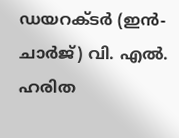ഡയറക്ടർ (ഇൻ-ചാർജ്) വി. എൽ. ഹരിത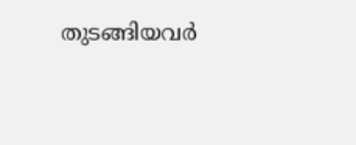തുടങ്ങിയവർ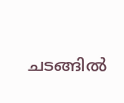ചടങ്ങിൽ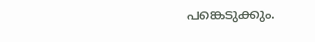പങ്കെടുക്കും.